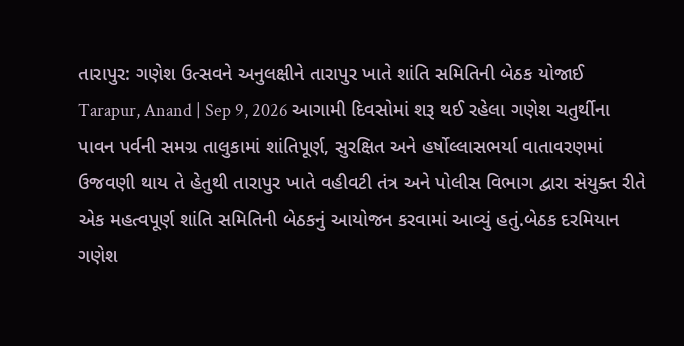તારાપુર: ગણેશ ઉત્સવને અનુલક્ષીને તારાપુર ખાતે શાંતિ સમિતિની બેઠક યોજાઈ
Tarapur, Anand | Sep 9, 2026 આગામી દિવસોમાં શરૂ થઈ રહેલા ગણેશ ચતુર્થીના પાવન પર્વની સમગ્ર તાલુકામાં શાંતિપૂર્ણ, સુરક્ષિત અને હર્ષોલ્લાસભર્યા વાતાવરણમાં ઉજવણી થાય તે હેતુથી તારાપુર ખાતે વહીવટી તંત્ર અને પોલીસ વિભાગ દ્વારા સંયુક્ત રીતે એક મહત્વપૂર્ણ શાંતિ સમિતિની બેઠકનું આયોજન કરવામાં આવ્યું હતું.બેઠક દરમિયાન ગણેશ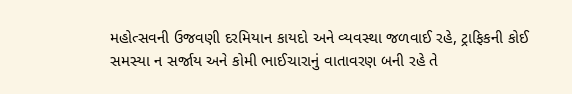મહોત્સવની ઉજવણી દરમિયાન કાયદો અને વ્યવસ્થા જળવાઈ રહે, ટ્રાફિકની કોઈ સમસ્યા ન સર્જાય અને કોમી ભાઈચારાનું વાતાવરણ બની રહે તે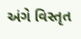અંગે વિસ્તૃત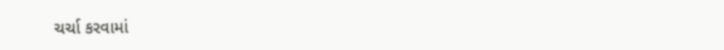ચર્ચા કરવામાં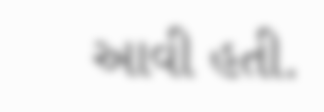આવી હતી.